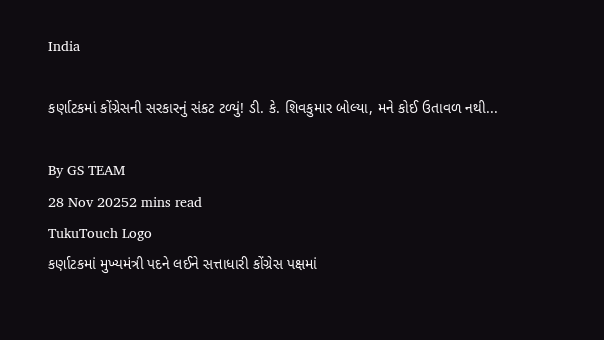India

કર્ણાટકમાં કોંગ્રેસની સરકારનું સંકટ ટળ્યું! ડી. કે. શિવકુમાર બોલ્યા, મને કોઈ ઉતાવળ નથી...

By GS TEAM
28 Nov 20252 mins read
TukuTouch Logo
કર્ણાટકમાં મુખ્યમંત્રી પદને લઈને સત્તાધારી કોંગ્રેસ પક્ષમાં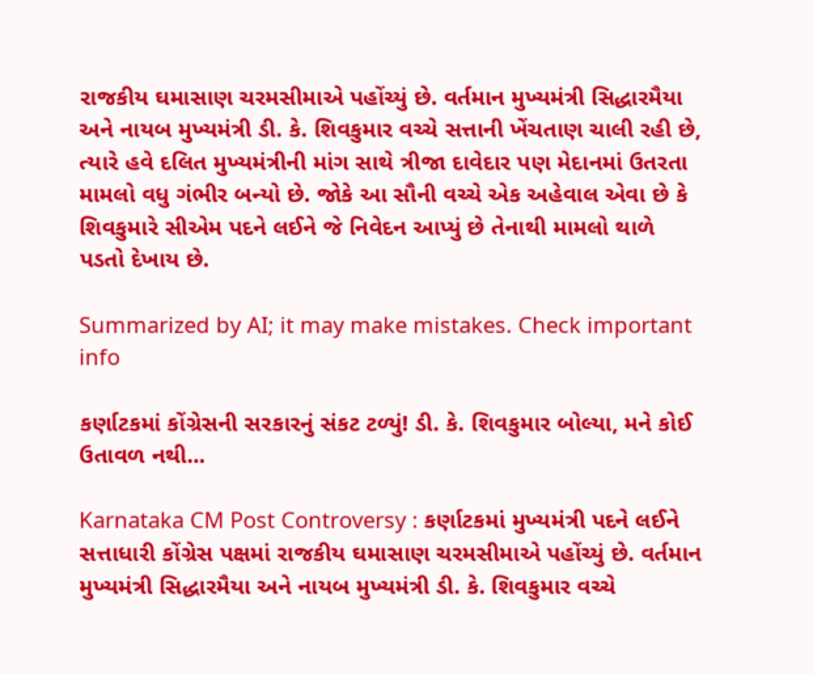રાજકીય ઘમાસાણ ચરમસીમાએ પહોંચ્યું છે. વર્તમાન મુખ્યમંત્રી સિદ્ધારમૈયા અને નાયબ મુખ્યમંત્રી ડી. કે. શિવકુમાર વચ્ચે સત્તાની ખેંચતાણ ચાલી રહી છે, ત્યારે હવે દલિત મુખ્યમંત્રીની માંગ સાથે ત્રીજા દાવેદાર પણ મેદાનમાં ઉતરતા મામલો વધુ ગંભીર બન્યો છે. જોકે આ સૌની વચ્ચે એક અહેવાલ એવા છે કે શિવકુમારે સીએમ પદને લઈને જે નિવેદન આપ્યું છે તેનાથી મામલો થાળે પડતો દેખાય છે.

Summarized by AI; it may make mistakes. Check important info

કર્ણાટકમાં કોંગ્રેસની સરકારનું સંકટ ટળ્યું! ડી. કે. શિવકુમાર બોલ્યા, મને કોઈ ઉતાવળ નથી...

Karnataka CM Post Controversy : કર્ણાટકમાં મુખ્યમંત્રી પદને લઈને સત્તાધારી કોંગ્રેસ પક્ષમાં રાજકીય ઘમાસાણ ચરમસીમાએ પહોંચ્યું છે. વર્તમાન મુખ્યમંત્રી સિદ્ધારમૈયા અને નાયબ મુખ્યમંત્રી ડી. કે. શિવકુમાર વચ્ચે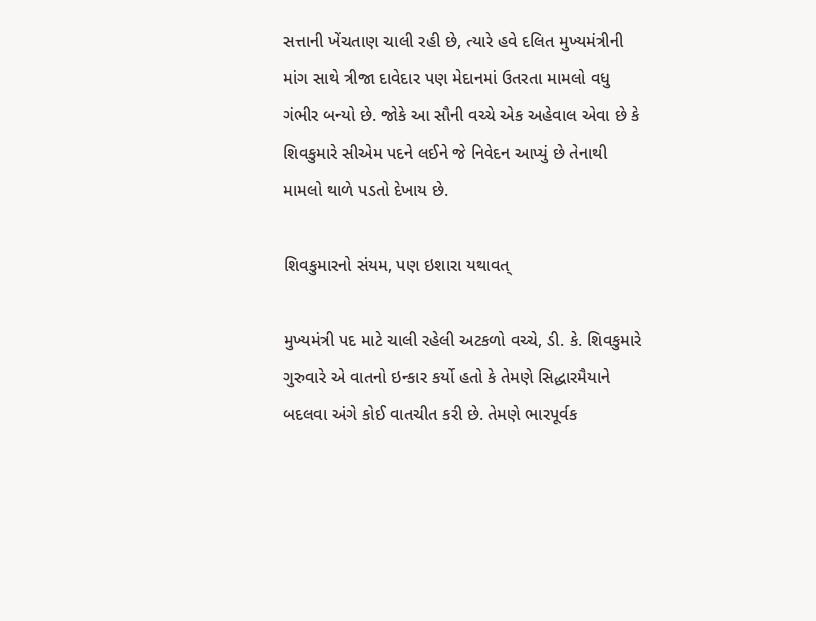સત્તાની ખેંચતાણ ચાલી રહી છે, ત્યારે હવે દલિત મુખ્યમંત્રીની માંગ સાથે ત્રીજા દાવેદાર પણ મેદાનમાં ઉતરતા મામલો વધુ ગંભીર બન્યો છે. જોકે આ સૌની વચ્ચે એક અહેવાલ એવા છે કે શિવકુમારે સીએમ પદને લઈને જે નિવેદન આપ્યું છે તેનાથી મામલો થાળે પડતો દેખાય છે.

શિવકુમારનો સંયમ, પણ ઇશારા યથાવત્

મુખ્યમંત્રી પદ માટે ચાલી રહેલી અટકળો વચ્ચે, ડી. કે. શિવકુમારે ગુરુવારે એ વાતનો ઇન્કાર કર્યો હતો કે તેમણે સિદ્ધારમૈયાને બદલવા અંગે કોઈ વાતચીત કરી છે. તેમણે ભારપૂર્વક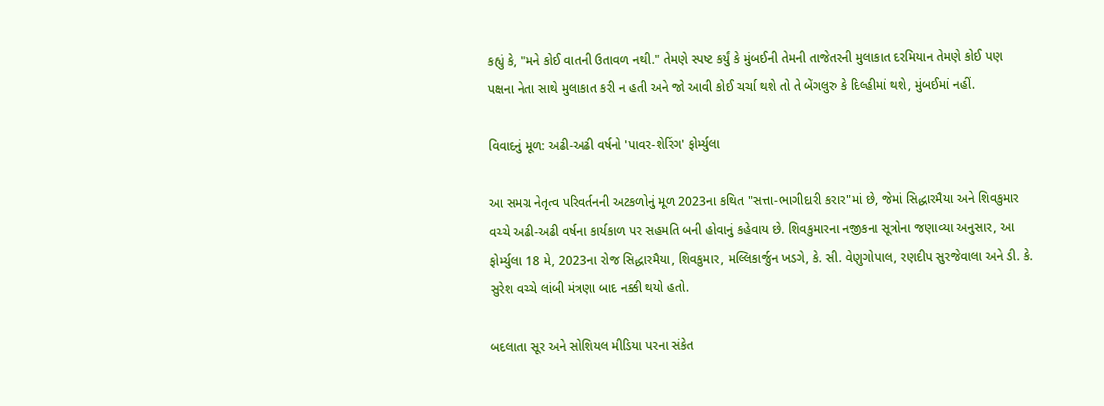કહ્યું કે, "મને કોઈ વાતની ઉતાવળ નથી." તેમણે સ્પષ્ટ કર્યું કે મુંબઈની તેમની તાજેતરની મુલાકાત દરમિયાન તેમણે કોઈ પણ પક્ષના નેતા સાથે મુલાકાત કરી ન હતી અને જો આવી કોઈ ચર્ચા થશે તો તે બેંગલુરુ કે દિલ્હીમાં થશે, મુંબઈમાં નહીં.

વિવાદનું મૂળ: અઢી-અઢી વર્ષનો 'પાવર-શેરિંગ' ફોર્મ્યુલા

આ સમગ્ર નેતૃત્વ પરિવર્તનની અટકળોનું મૂળ 2023ના કથિત "સત્તા-ભાગીદારી કરાર"માં છે, જેમાં સિદ્ધારમૈયા અને શિવકુમાર વચ્ચે અઢી-અઢી વર્ષના કાર્યકાળ પર સહમતિ બની હોવાનું કહેવાય છે. શિવકુમારના નજીકના સૂત્રોના જણાવ્યા અનુસાર, આ ફોર્મ્યુલા 18 મે, 2023ના રોજ સિદ્ધારમૈયા, શિવકુમાર, મલ્લિકાર્જુન ખડગે, કે. સી. વેણુગોપાલ, રણદીપ સુરજેવાલા અને ડી. કે. સુરેશ વચ્ચે લાંબી મંત્રણા બાદ નક્કી થયો હતો.

બદલાતા સૂર અને સોશિયલ મીડિયા પરના સંકેત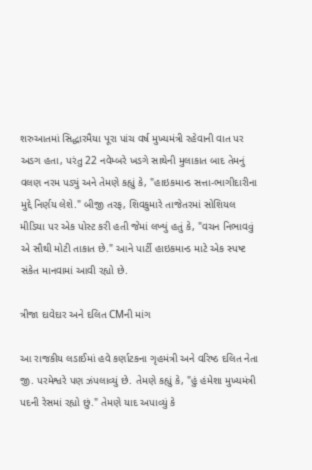શરુઆતમાં સિદ્ધારમૈયા પૂરા પાંચ વર્ષ મુખ્યમંત્રી રહેવાની વાત પર અડગ હતા, પરંતુ 22 નવેમ્બરે ખડગે સાથેની મુલાકાત બાદ તેમનું વલણ નરમ પડ્યું અને તેમણે કહ્યું કે, "હાઇકમાન્ડ સત્તા-ભાગીદારીના મુદ્દે નિર્ણય લેશે." બીજી તરફ, શિવકુમારે તાજેતરમાં સોશિયલ મીડિયા પર એક પોસ્ટ કરી હતી જેમાં લખ્યું હતું કે, "વચન નિભાવવું એ સૌથી મોટી તાકાત છે." આને પાર્ટી હાઇકમાન્ડ માટે એક સ્પષ્ટ સંકેત માનવામાં આવી રહ્યો છે.

ત્રીજા દાવેદાર અને દલિત CMની માંગ

આ રાજકીય લડાઈમાં હવે કર્ણાટકના ગૃહમંત્રી અને વરિષ્ઠ દલિત નેતા જી. પરમેશ્વરે પણ ઝંપલાવ્યું છે. તેમણે કહ્યું કે, "હું હંમેશા મુખ્યમંત્રી પદની રેસમાં રહ્યો છું." તેમણે યાદ અપાવ્યું કે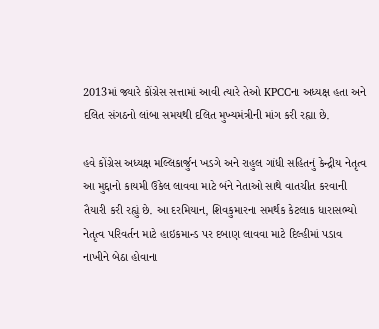2013માં જ્યારે કોંગ્રેસ સત્તામાં આવી ત્યારે તેઓ KPCCના અધ્યક્ષ હતા અને દલિત સંગઠનો લાંબા સમયથી દલિત મુખ્યમંત્રીની માંગ કરી રહ્યા છે.

હવે કોંગ્રેસ અધ્યક્ષ મલ્લિકાર્જુન ખડગે અને રાહુલ ગાંધી સહિતનું કેન્દ્રીય નેતૃત્વ આ મુદ્દાનો કાયમી ઉકેલ લાવવા માટે બંને નેતાઓ સાથે વાતચીત કરવાની તૈયારી કરી રહ્યું છે. આ દરમિયાન, શિવકુમારના સમર્થક કેટલાક ધારાસભ્યો નેતૃત્વ પરિવર્તન માટે હાઇકમાન્ડ પર દબાણ લાવવા માટે દિલ્હીમાં પડાવ નાખીને બેઠા હોવાના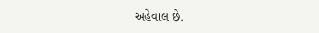અહેવાલ છે.